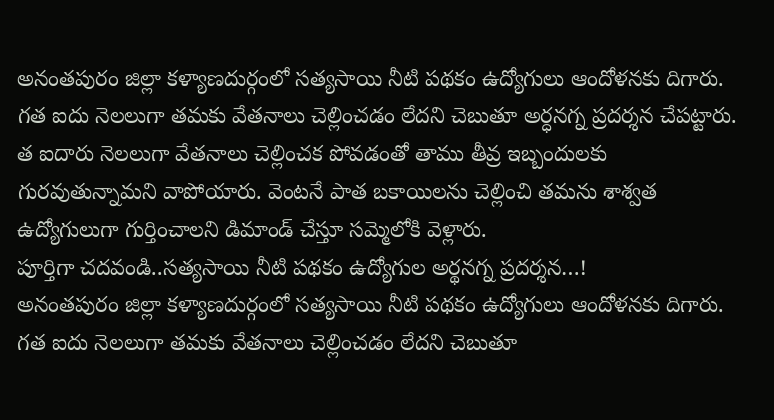అనంతపురం జిల్లా కళ్యాణదుర్గంలో సత్యసాయి నీటి పథకం ఉద్యోగులు ఆందోళనకు దిగారు. గత ఐదు నెలలుగా తమకు వేతనాలు చెల్లించడం లేదని చెబుతూ అర్ధనగ్న ప్రదర్శన చేపట్టారు. త ఐదారు నెలలుగా వేతనాలు చెల్లించక పోవడంతో తాము తీవ్ర ఇబ్బందులకు గురవుతున్నామని వాపోయారు. వెంటనే పాత బకాయిలను చెల్లించి తమను శాశ్వత ఉద్యోగులుగా గుర్తించాలని డిమాండ్ చేస్తూ సమ్మెలోకి వెళ్లారు.
పూర్తిగా చదవండి..సత్యసాయి నీటి పథకం ఉద్యోగుల అర్థనగ్న ప్రదర్శన…!
అనంతపురం జిల్లా కళ్యాణదుర్గంలో సత్యసాయి నీటి పథకం ఉద్యోగులు ఆందోళనకు దిగారు. గత ఐదు నెలలుగా తమకు వేతనాలు చెల్లించడం లేదని చెబుతూ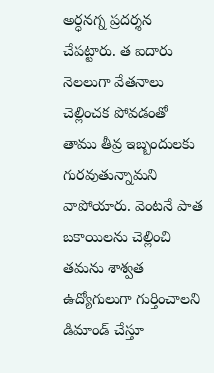అర్ధనగ్న ప్రదర్శన చేపట్టారు. త ఐదారు నెలలుగా వేతనాలు చెల్లించక పోవడంతో తాము తీవ్ర ఇబ్బందులకు గురవుతున్నామని వాపోయారు. వెంటనే పాత బకాయిలను చెల్లించి తమను శాశ్వత ఉద్యోగులుగా గుర్తించాలని డిమాండ్ చేస్తూ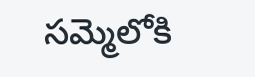సమ్మెలోకి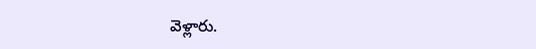వెళ్లారు.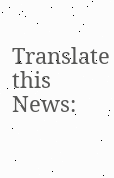Translate this News: